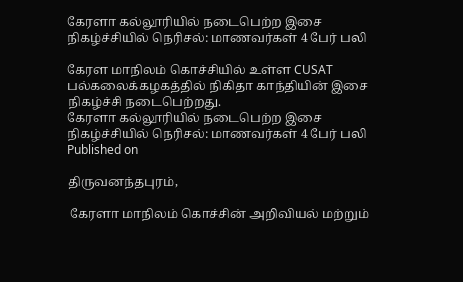கேரளா கல்லூரியில் நடைபெற்ற இசை நிகழ்ச்சியில் நெரிசல்: மாணவர்கள் 4 பேர் பலி

கேரள மாநிலம் கொச்சியில் உள்ள CUSAT பல்கலைக்கழகத்தில் நிகிதா காந்தியின் இசை நிகழ்ச்சி நடைபெற்றது.
கேரளா கல்லூரியில் நடைபெற்ற இசை நிகழ்ச்சியில் நெரிசல்: மாணவர்கள் 4 பேர் பலி
Published on

திருவனந்தபுரம்,

 கேரளா மாநிலம் கொச்சின் அறிவியல் மற்றும்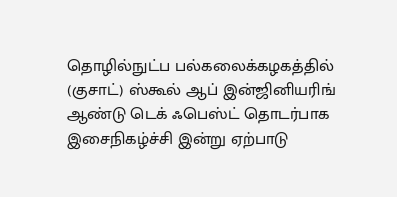தொழில்நுட்ப பல்கலைக்கழகத்தில் (குசாட்) ஸ்கூல் ஆப் இன்ஜினியரிங் ஆண்டு டெக் ஃபெஸ்ட் தொடர்பாக இசைநிகழ்ச்சி இன்று ஏற்பாடு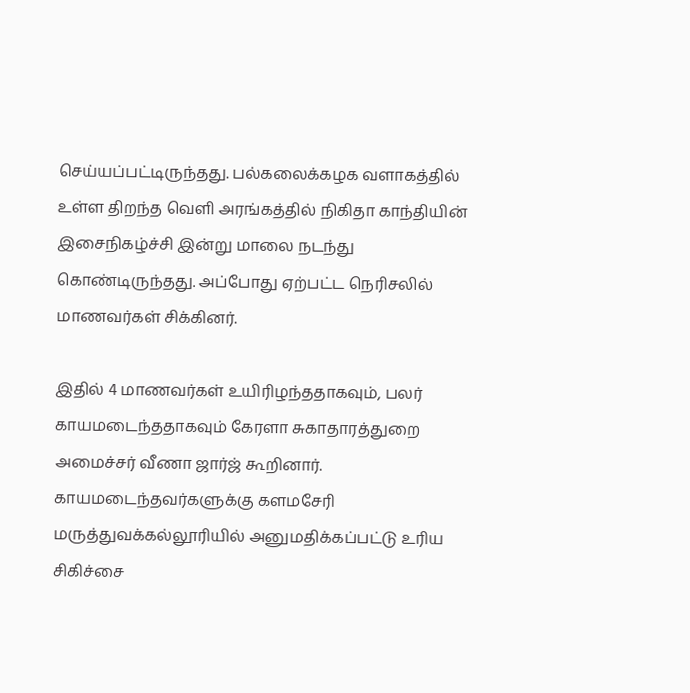செய்யப்பட்டிருந்தது. பல்கலைக்கழக வளாகத்தில் உள்ள திறந்த வெளி அரங்கத்தில் நிகிதா காந்தியின் இசைநிகழ்ச்சி இன்று மாலை நடந்து கொண்டிருந்தது. அப்போது ஏற்பட்ட நெரிசலில் மாணவர்கள் சிக்கினர்.

இதில் 4 மாணவர்கள் உயிரிழந்ததாகவும், பலர் காயமடைந்ததாகவும் கேரளா சுகாதாரத்துறை அமைச்சர் வீணா ஜார்ஜ் கூறினார். காயமடைந்தவர்களுக்கு களமசேரி மருத்துவக்கல்லூரியில் அனுமதிக்கப்பட்டு உரிய சிகிச்சை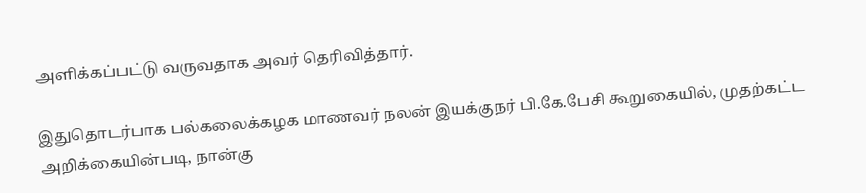அளிக்கப்பட்டு வருவதாக அவர் தெரிவித்தார்.

இதுதொடர்பாக பல்கலைக்கழக மாணவர் நலன் இயக்குநர் பி.கே.பேசி கூறுகையில், முதற்கட்ட அறிக்கையின்படி, நான்கு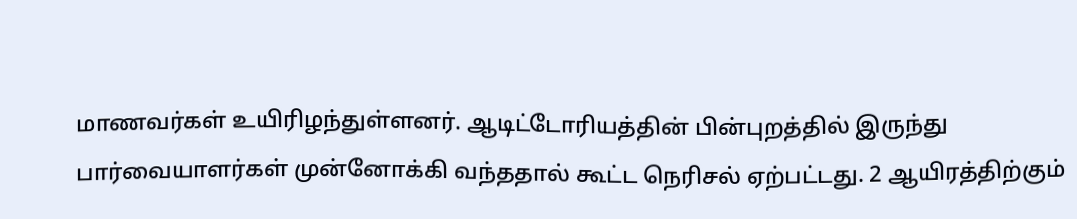மாணவர்கள் உயிரிழந்துள்ளனர். ஆடிட்டோரியத்தின் பின்புறத்தில் இருந்து பார்வையாளர்கள் முன்னோக்கி வந்ததால் கூட்ட நெரிசல் ஏற்பட்டது. 2 ஆயிரத்திற்கும்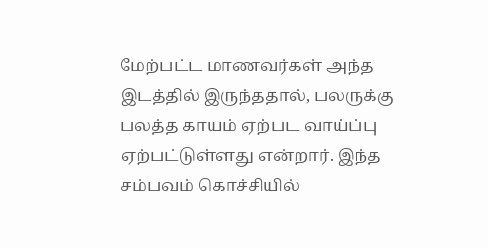மேற்பட்ட மாணவர்கள் அந்த இடத்தில் இருந்ததால், பலருக்கு பலத்த காயம் ஏற்பட வாய்ப்பு ஏற்பட்டுள்ளது என்றார். இந்த சம்பவம் கொச்சியில்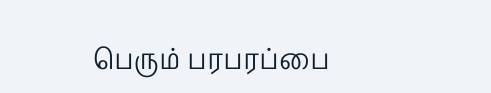பெரும் பரபரப்பை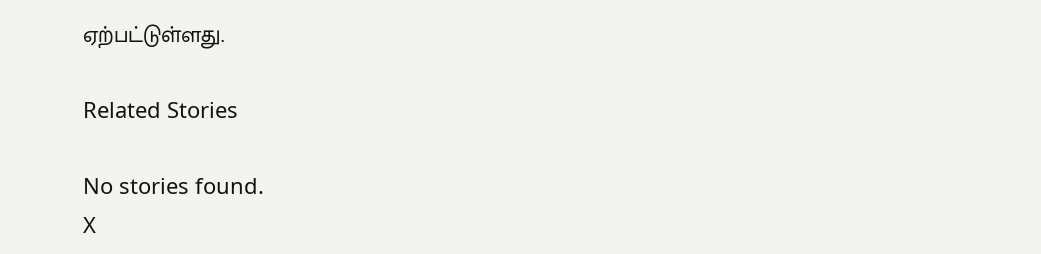ஏற்பட்டுள்ளது.

Related Stories

No stories found.
X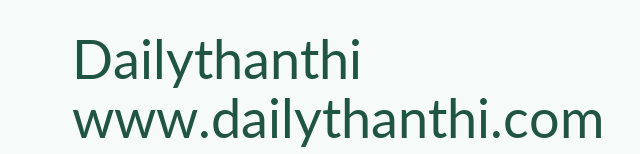Dailythanthi
www.dailythanthi.com